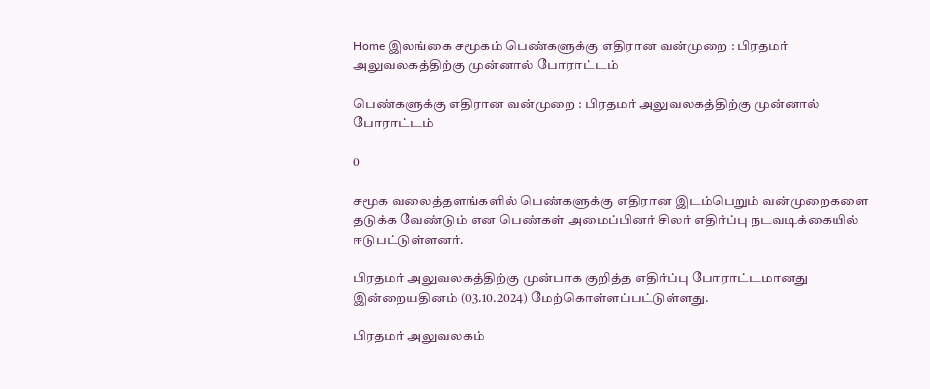Home இலங்கை சமூகம் பெண்களுக்கு எதிரான வன்முறை : பிரதமர் அலுவலகத்திற்கு முன்னால் போராட்டம்

பெண்களுக்கு எதிரான வன்முறை : பிரதமர் அலுவலகத்திற்கு முன்னால் போராட்டம்

0

சமூக வலைத்தளங்களில் பெண்களுக்கு எதிரான இடம்பெறும் வன்முறைகளை தடுக்க வேண்டும் என பெண்கள் அமைப்பினர் சிலர் எதிர்ப்பு நடவடிக்கையில் ஈடுபட்டுள்ளனர்.

பிரதமர் அலுவலகத்திற்கு முன்பாக குறித்த எதிர்ப்பு போராட்டமானது இன்றையதினம் (03.10.2024) மேற்கொள்ளப்பட்டுள்ளது.

பிரதமர் அலுவலகம்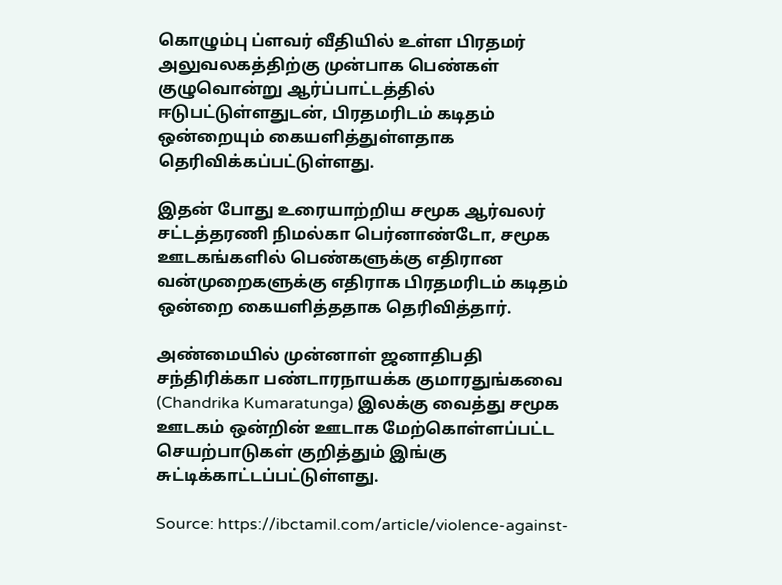கொழும்பு ப்ளவர் வீதியில் உள்ள பிரதமர் அலுவலகத்திற்கு முன்பாக பெண்கள் குழுவொன்று ஆர்ப்பாட்டத்தில் ஈடுபட்டுள்ளதுடன், பிரதமரிடம் கடிதம் ஒன்றையும் கையளித்துள்ளதாக தெரிவிக்கப்பட்டுள்ளது.

இதன் போது உரையாற்றிய சமூக ஆர்வலர் சட்டத்தரணி நிமல்கா பெர்னாண்டோ, சமூக ஊடகங்களில் பெண்களுக்கு எதிரான வன்முறைகளுக்கு எதிராக பிரதமரிடம் கடிதம் ஒன்றை கையளித்ததாக தெரிவித்தார்.

அண்மையில் முன்னாள் ஜனாதிபதி சந்திரிக்கா பண்டாரநாயக்க குமாரதுங்கவை  (Chandrika Kumaratunga) இலக்கு வைத்து சமூக ஊடகம் ஒன்றின் ஊடாக மேற்கொள்ளப்பட்ட செயற்பாடுகள் குறித்தும் இங்கு சுட்டிக்காட்டப்பட்டுள்ளது.

Source: https://ibctamil.com/article/violence-against-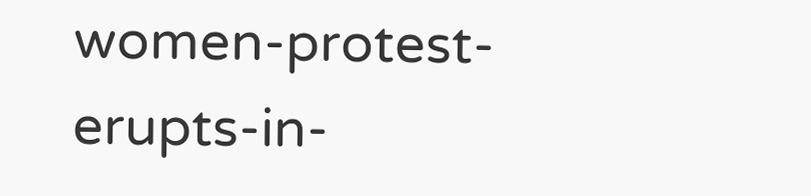women-protest-erupts-in-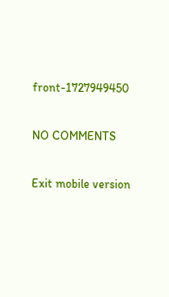front-1727949450

NO COMMENTS

Exit mobile version